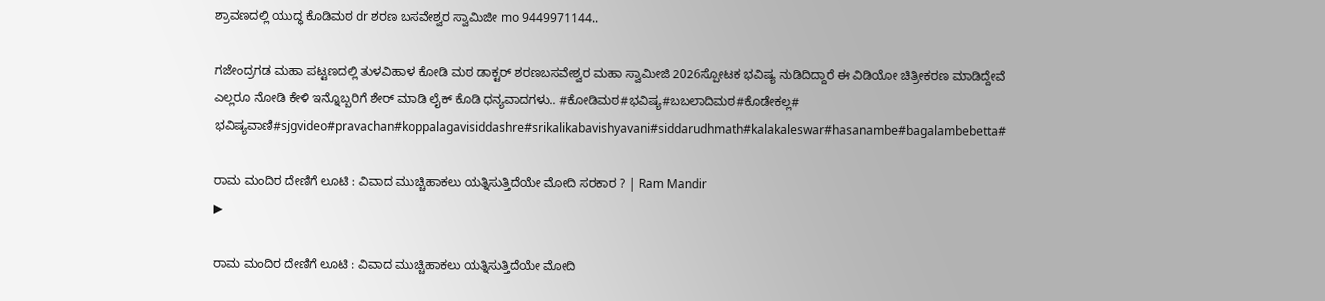ಶ್ರಾವಣದಲ್ಲಿ ಯುದ್ಧ ಕೊಡಿಮಠ dr ಶರಣ ಬಸವೇಶ್ವರ ಸ್ವಾಮಿಜೀ mo 9449971144..

ಗಜೇಂದ್ರಗಡ ಮಹಾ ಪಟ್ಟಣದಲ್ಲಿ ತುಳವಿಹಾಳ ಕೋಡಿ ಮಠ ಡಾಕ್ಟರ್ ಶರಣಬಸವೇಶ್ವರ ಮಹಾ ಸ್ವಾಮೀಜಿ 2026ಸ್ಪೋಟಕ ಭವಿಷ್ಯ ನುಡಿದಿದ್ದಾರೆ ಈ ವಿಡಿಯೋ ಚಿತ್ರೀಕರಣ ಮಾಡಿದ್ದೇವೆ ಎಲ್ಲರೂ ನೋಡಿ ಕೇಳಿ ಇನ್ನೊಬ್ಬರಿಗೆ ಶೇರ್ ಮಾಡಿ ಲೈಕ್ ಕೊಡಿ ಧನ್ಯವಾದಗಳು.. #ಕೋಡಿಮಠ#ಭವಿಷ್ಯ#ಬಬಲಾದಿಮಠ#ಕೊಡೇಕಲ್ಲ# ಭವಿಷ್ಯವಾಣಿ#sjgvideo#pravachan#koppalagavisiddashre#srikalikabavishyavani#siddarudhmath#kalakaleswar#hasanambe#bagalambebetta#

ರಾಮ ಮಂದಿರ ದೇಣಿಗೆ ಲೂಟಿ : ವಿವಾದ ಮುಚ್ಚಿಹಾಕಲು ಯತ್ನಿಸುತ್ತಿದೆಯೇ ಮೋದಿ ಸರಕಾರ ? | Ram Mandir
▶

ರಾಮ ಮಂದಿರ ದೇಣಿಗೆ ಲೂಟಿ : ವಿವಾದ ಮುಚ್ಚಿಹಾಕಲು ಯತ್ನಿಸುತ್ತಿದೆಯೇ ಮೋದಿ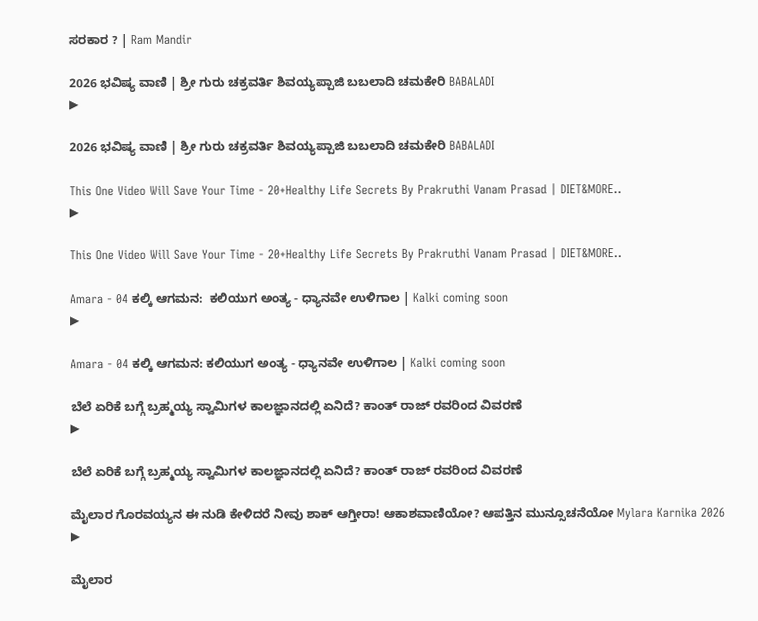ಸರಕಾರ ? | Ram Mandir

2026 ಭವಿಷ್ಯ ವಾಣಿ | ಶ್ರೀ ಗುರು ಚಕ್ರವರ್ತಿ ಶಿವಯ್ಯಪ್ಪಾಜಿ ಬಬಲಾದಿ ಚಮಕೇರಿ BABALADI
▶

2026 ಭವಿಷ್ಯ ವಾಣಿ | ಶ್ರೀ ಗುರು ಚಕ್ರವರ್ತಿ ಶಿವಯ್ಯಪ್ಪಾಜಿ ಬಬಲಾದಿ ಚಮಕೇರಿ BABALADI

This One Video Will Save Your Time - 20+Healthy Life Secrets By Prakruthi Vanam Prasad | DIET&MORE..
▶

This One Video Will Save Your Time - 20+Healthy Life Secrets By Prakruthi Vanam Prasad | DIET&MORE..

Amara - 04 ಕಲ್ಕಿ ಆಗಮನ:  ಕಲಿಯುಗ ಅಂತ್ಯ - ಧ್ಯಾನವೇ ಉಳಿಗಾಲ | Kalki coming soon
▶

Amara - 04 ಕಲ್ಕಿ ಆಗಮನ: ಕಲಿಯುಗ ಅಂತ್ಯ - ಧ್ಯಾನವೇ ಉಳಿಗಾಲ | Kalki coming soon

ಬೆಲೆ ಏರಿಕೆ ಬಗ್ಗೆ ಬ್ರಹ್ಮಯ್ಯ ಸ್ವಾಮಿಗಳ ಕಾಲಜ್ಞಾನದಲ್ಲಿ ಏನಿದೆ? ಕಾಂತ್ ರಾಜ್ ರವರಿಂದ ವಿವರಣೆ
▶

ಬೆಲೆ ಏರಿಕೆ ಬಗ್ಗೆ ಬ್ರಹ್ಮಯ್ಯ ಸ್ವಾಮಿಗಳ ಕಾಲಜ್ಞಾನದಲ್ಲಿ ಏನಿದೆ? ಕಾಂತ್ ರಾಜ್ ರವರಿಂದ ವಿವರಣೆ

ಮೈಲಾರ ಗೊರವಯ್ಯನ ಈ ನುಡಿ ಕೇಳಿದರೆ ನೀವು ಶಾಕ್ ಆಗ್ತೀರಾ! ಆಕಾಶವಾಣಿಯೋ? ಆಪತ್ತಿನ ಮುನ್ಸೂಚನೆಯೋ Mylara Karnika 2026
▶

ಮೈಲಾರ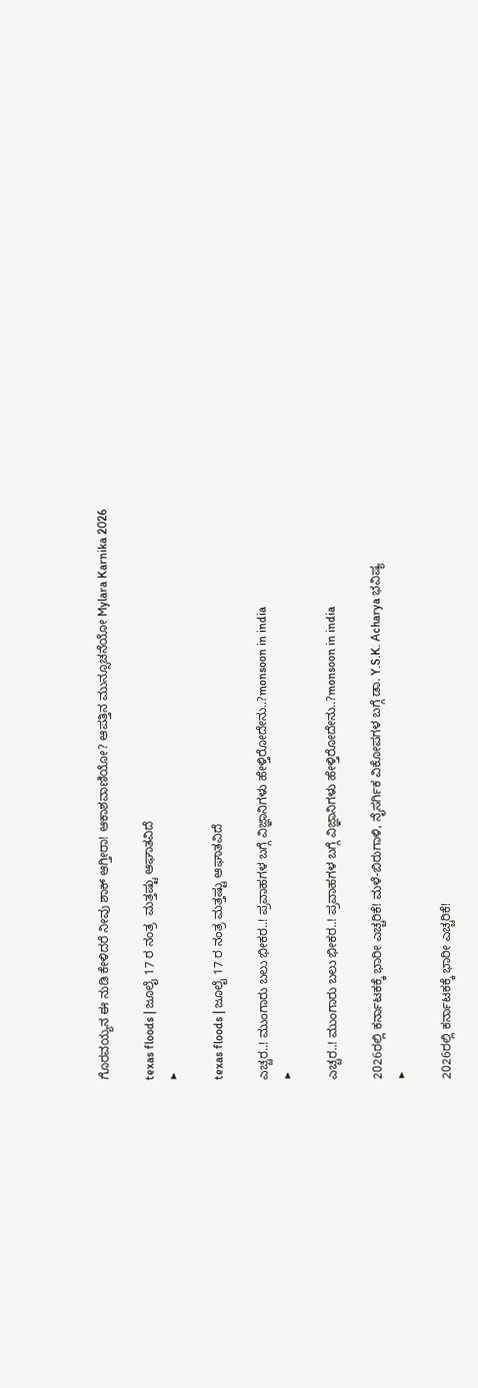ಗೊರವಯ್ಯನ ಈ ನುಡಿ ಕೇಳಿದರೆ ನೀವು ಶಾಕ್ ಆಗ್ತೀರಾ! ಆಕಾಶವಾಣಿಯೋ? ಆಪತ್ತಿನ ಮುನ್ಸೂಚನೆಯೋ Mylara Karnika 2026

texas floods | ಜೂಲೈ 17 ರ ನಂತ್ರ  ಮತ್ತಷ್ಟು ಆಘಾತವಿದೆ
▶

texas floods | ಜೂಲೈ 17 ರ ನಂತ್ರ ಮತ್ತಷ್ಟು ಆಘಾತವಿದೆ

ಎಚ್ಚರ..! ಮುಂಗಾರು ಬಲು ಭೀಕರ..! ಪ್ರವಾಹಗಳ ಬಗ್ಗೆ ವಿಜ್ಞಾನಿಗಳು ಹೇಳ್ತಿರೋದೇನು..?monsoon in india
▶

ಎಚ್ಚರ..! ಮುಂಗಾರು ಬಲು ಭೀಕರ..! ಪ್ರವಾಹಗಳ ಬಗ್ಗೆ ವಿಜ್ಞಾನಿಗಳು ಹೇಳ್ತಿರೋದೇನು..?monsoon in india

2026ರಲ್ಲಿ ಕರ್ನಾಟಕಕ್ಕೆ ಭಾರೀ ಎಚ್ಚರಿಕೆ! ಮಳೆ-ಬಿರುಗಾಳಿ, ನೈಸರ್ಗಿಕ ವಿಕೋಪಗಳ ಬಗ್ಗೆ ಡಾ. Y.S.K. Acharya ಭವಿಷ್ಯ
▶

2026ರಲ್ಲಿ ಕರ್ನಾಟಕಕ್ಕೆ ಭಾರೀ ಎಚ್ಚರಿಕೆ!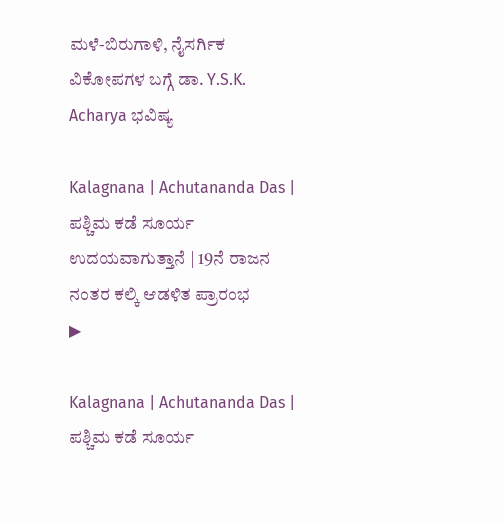ಮಳೆ-ಬಿರುಗಾಳಿ, ನೈಸರ್ಗಿಕ ವಿಕೋಪಗಳ ಬಗ್ಗೆ ಡಾ. Y.S.K. Acharya ಭವಿಷ್ಯ

Kalagnana | Achutananda Das | ಪಶ್ಚಿಮ ಕಡೆ ಸೂರ್ಯ ಉದಯವಾಗುತ್ತಾನೆ | 19ನೆ ರಾಜನ ನಂತರ ಕಲ್ಕಿ ಆಡಳಿತ ಪ್ರಾರಂಭ
▶

Kalagnana | Achutananda Das | ಪಶ್ಚಿಮ ಕಡೆ ಸೂರ್ಯ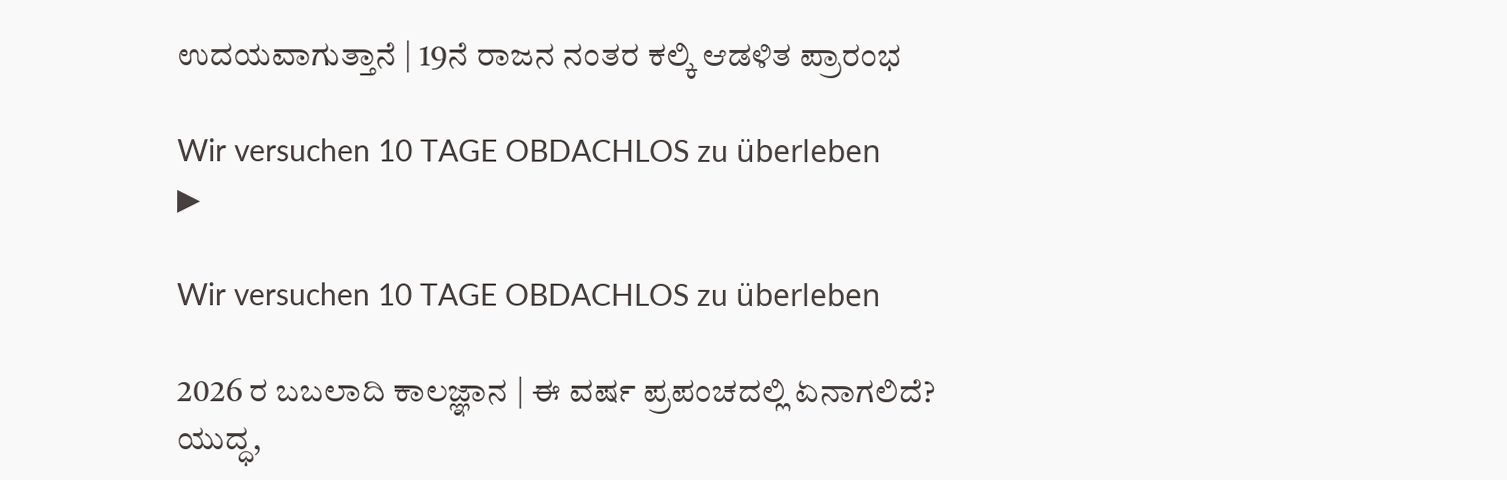ಉದಯವಾಗುತ್ತಾನೆ | 19ನೆ ರಾಜನ ನಂತರ ಕಲ್ಕಿ ಆಡಳಿತ ಪ್ರಾರಂಭ

Wir versuchen 10 TAGE OBDACHLOS zu überleben
▶

Wir versuchen 10 TAGE OBDACHLOS zu überleben

2026 ರ ಬಬಲಾದಿ ಕಾಲಜ್ಞಾನ | ಈ ವರ್ಷ ಪ್ರಪಂಚದಲ್ಲಿ ಏನಾಗಲಿದೆ? ಯುದ್ಧ,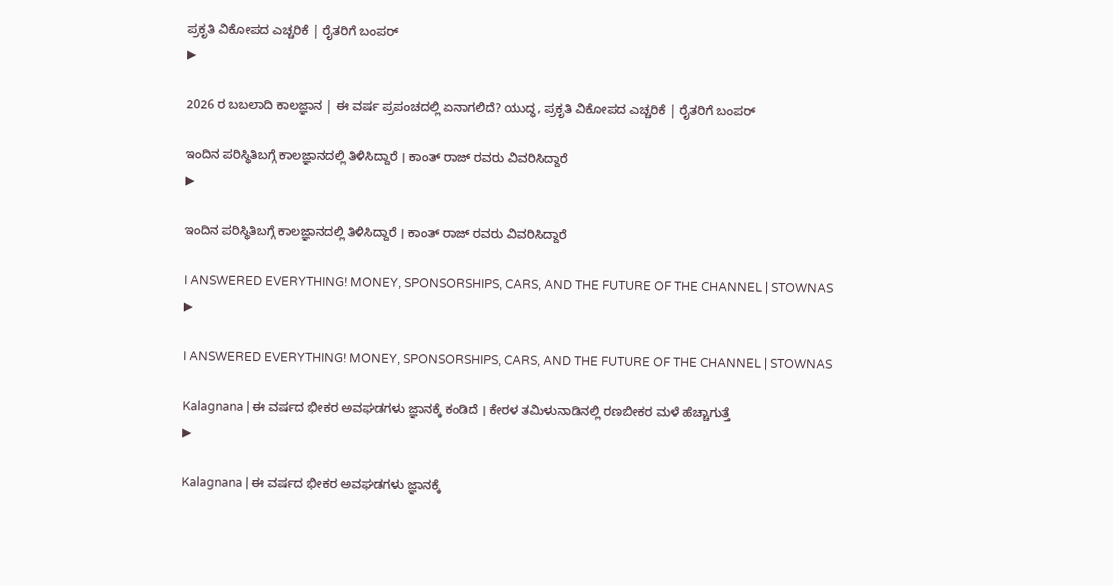ಪ್ರಕೃತಿ ವಿಕೋಪದ ಎಚ್ಚರಿಕೆ | ರೈತರಿಗೆ ಬಂಪರ್
▶

2026 ರ ಬಬಲಾದಿ ಕಾಲಜ್ಞಾನ | ಈ ವರ್ಷ ಪ್ರಪಂಚದಲ್ಲಿ ಏನಾಗಲಿದೆ? ಯುದ್ಧ, ಪ್ರಕೃತಿ ವಿಕೋಪದ ಎಚ್ಚರಿಕೆ | ರೈತರಿಗೆ ಬಂಪರ್

ಇಂದಿನ ಪರಿಸ್ಥಿತಿಬಗ್ಗೆ ಕಾಲಜ್ಞಾನದಲ್ಲಿ ತಿಳಿಸಿದ್ದಾರೆ । ಕಾಂತ್ ರಾಜ್ ರವರು ವಿವರಿಸಿದ್ದಾರೆ
▶

ಇಂದಿನ ಪರಿಸ್ಥಿತಿಬಗ್ಗೆ ಕಾಲಜ್ಞಾನದಲ್ಲಿ ತಿಳಿಸಿದ್ದಾರೆ । ಕಾಂತ್ ರಾಜ್ ರವರು ವಿವರಿಸಿದ್ದಾರೆ

I ANSWERED EVERYTHING! MONEY, SPONSORSHIPS, CARS, AND THE FUTURE OF THE CHANNEL | STOWNAS
▶

I ANSWERED EVERYTHING! MONEY, SPONSORSHIPS, CARS, AND THE FUTURE OF THE CHANNEL | STOWNAS

Kalagnana | ಈ ವರ್ಷದ ಭೀಕರ ಅವಘಡಗಳು ಜ್ಞಾನಕ್ಕೆ ಕಂಡಿದೆ । ಕೇರಳ ತಮಿಳುನಾಡಿನಲ್ಲಿ ರಣಬೀಕರ ಮಳೆ ಹೆಚ್ಚಾಗುತ್ತೆ
▶

Kalagnana | ಈ ವರ್ಷದ ಭೀಕರ ಅವಘಡಗಳು ಜ್ಞಾನಕ್ಕೆ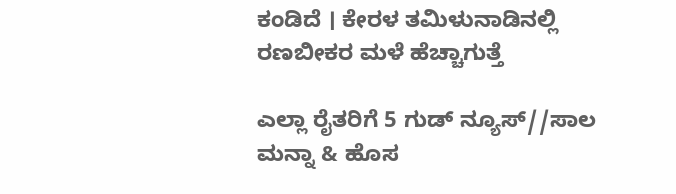ಕಂಡಿದೆ । ಕೇರಳ ತಮಿಳುನಾಡಿನಲ್ಲಿ ರಣಬೀಕರ ಮಳೆ ಹೆಚ್ಚಾಗುತ್ತೆ

ಎಲ್ಲಾ ರೈತರಿಗೆ 5 ಗುಡ್ ನ್ಯೂಸ್//ಸಾಲ ಮನ್ನಾ & ಹೊಸ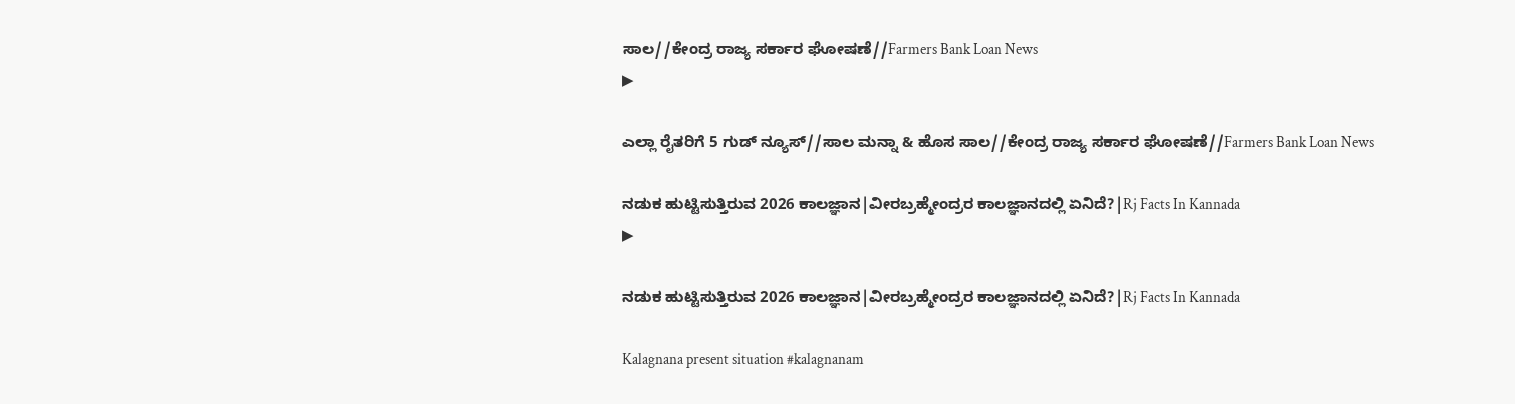ಸಾಲ//ಕೇಂದ್ರ ರಾಜ್ಯ ಸರ್ಕಾರ ಘೋಷಣೆ//Farmers Bank Loan News
▶

ಎಲ್ಲಾ ರೈತರಿಗೆ 5 ಗುಡ್ ನ್ಯೂಸ್//ಸಾಲ ಮನ್ನಾ & ಹೊಸ ಸಾಲ//ಕೇಂದ್ರ ರಾಜ್ಯ ಸರ್ಕಾರ ಘೋಷಣೆ//Farmers Bank Loan News

ನಡುಕ ಹುಟ್ಟಿಸುತ್ತಿರುವ 2026 ಕಾಲಜ್ಞಾನ|ವೀರಬ್ರಹ್ಮೇಂದ್ರರ ಕಾಲಜ್ಞಾನದಲ್ಲಿ ಏನಿದೆ?|Rj Facts In Kannada
▶

ನಡುಕ ಹುಟ್ಟಿಸುತ್ತಿರುವ 2026 ಕಾಲಜ್ಞಾನ|ವೀರಬ್ರಹ್ಮೇಂದ್ರರ ಕಾಲಜ್ಞಾನದಲ್ಲಿ ಏನಿದೆ?|Rj Facts In Kannada

Kalagnana present situation #kalagnanam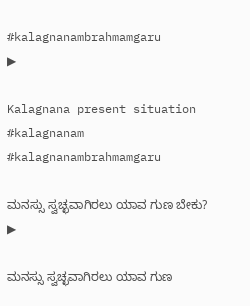#kalagnanambrahmamgaru
▶

Kalagnana present situation #kalagnanam #kalagnanambrahmamgaru

ಮನಸ್ಸು ಸ್ವಚ್ಛವಾಗಿರಲು ಯಾವ ಗುಣ ಬೇಕು?
▶

ಮನಸ್ಸು ಸ್ವಚ್ಛವಾಗಿರಲು ಯಾವ ಗುಣ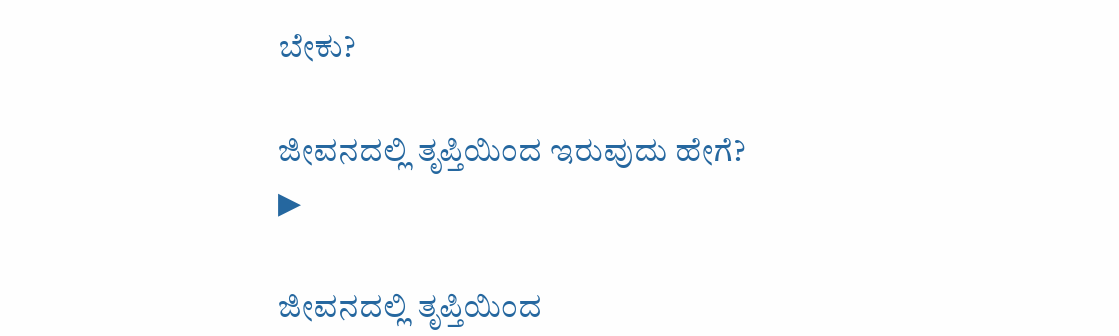ಬೇಕು?

ಜೀವನದಲ್ಲಿ ತೃಪ್ತಿಯಿಂದ ಇರುವುದು ಹೇಗೆ?
▶

ಜೀವನದಲ್ಲಿ ತೃಪ್ತಿಯಿಂದ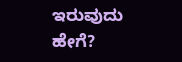ಇರುವುದು ಹೇಗೆ?